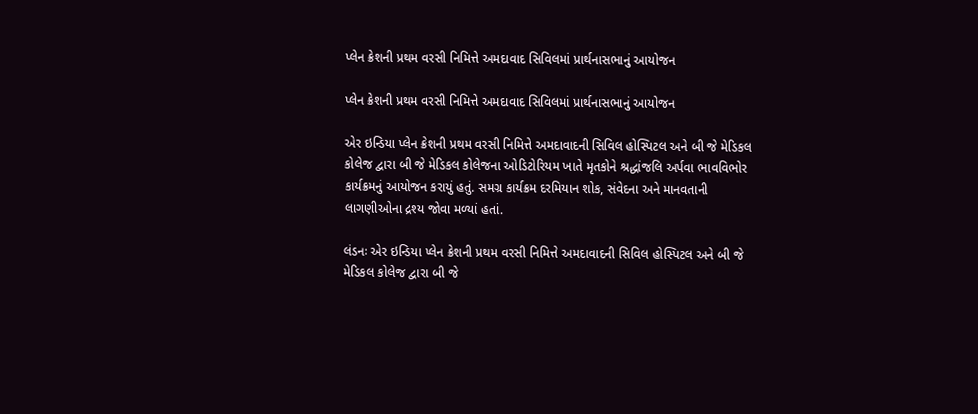પ્લેન ક્રેશની પ્રથમ વરસી નિમિત્તે અમદાવાદ સિવિલમાં પ્રાર્થનાસભાનું આયોજન

પ્લેન ક્રેશની પ્રથમ વરસી નિમિત્તે અમદાવાદ સિવિલમાં પ્રાર્થનાસભાનું આયોજન

એર ઇન્ડિયા પ્લેન ક્રેશની પ્રથમ વરસી નિમિત્તે અમદાવાદની સિવિલ હોસ્પિટલ અને બી જે મેડિકલ કોલેજ દ્વારા બી જે મેડિકલ કોલેજના ઓડિટોરિયમ ખાતે મૃતકોને શ્રદ્ધાંજલિ અર્પવા ભાવવિભોર કાર્યક્રમનું આયોજન કરાયું હતું. સમગ્ર કાર્યક્રમ દરમિયાન શોક, સંવેદના અને માનવતાની લાગણીઓના દ્રશ્ય જોવા મળ્યાં હતાં.

લંડનઃ એર ઇન્ડિયા પ્લેન ક્રેશની પ્રથમ વરસી નિમિત્તે અમદાવાદની સિવિલ હોસ્પિટલ અને બી જે મેડિકલ કોલેજ દ્વારા બી જે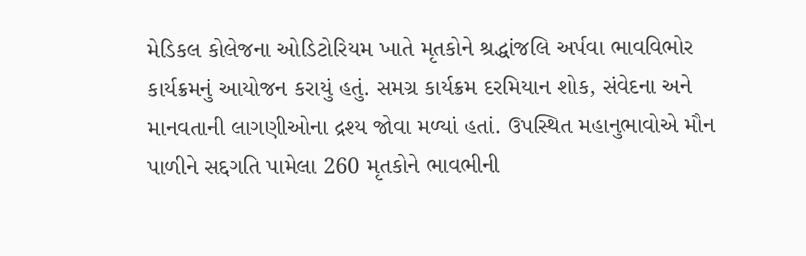મેડિકલ કોલેજના ઓડિટોરિયમ ખાતે મૃતકોને શ્રદ્ધાંજલિ અર્પવા ભાવવિભોર કાર્યક્રમનું આયોજન કરાયું હતું. સમગ્ર કાર્યક્રમ દરમિયાન શોક, સંવેદના અને માનવતાની લાગણીઓના દ્રશ્ય જોવા મળ્યાં હતાં. ઉપસ્થિત મહાનુભાવોએ મૌન પાળીને સદ્દગતિ પામેલા 260 મૃતકોને ભાવભીની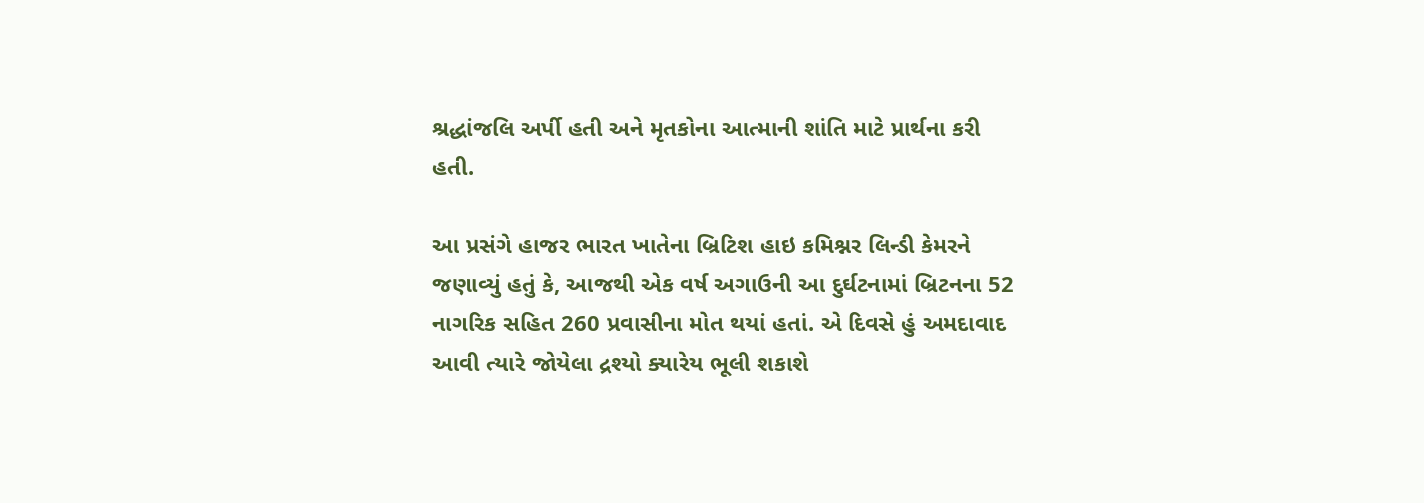શ્રદ્ધાંજલિ અર્પી હતી અને મૃતકોના આત્માની શાંતિ માટે પ્રાર્થના કરી હતી.

આ પ્રસંગે હાજર ભારત ખાતેના બ્રિટિશ હાઇ કમિશ્નર લિન્ડી કેમરને જણાવ્યું હતું કે, આજથી એક વર્ષ અગાઉની આ દુર્ઘટનામાં બ્રિટનના 52 નાગરિક સહિત 260 પ્રવાસીના મોત થયાં હતાં. એ દિવસે હું અમદાવાદ આવી ત્યારે જોયેલા દ્રશ્યો ક્યારેય ભૂલી શકાશે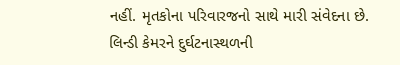નહીં. મૃતકોના પરિવારજનો સાથે મારી સંવેદના છે. લિન્ડી કેમરને દુર્ઘટનાસ્થળની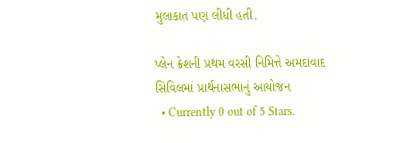મુલાકાત પણ લીધી હતી.

પ્લેન ક્રેશની પ્રથમ વરસી નિમિત્તે અમદાવાદ સિવિલમાં પ્રાર્થનાસભાનું આયોજન
  • Currently 0 out of 5 Stars.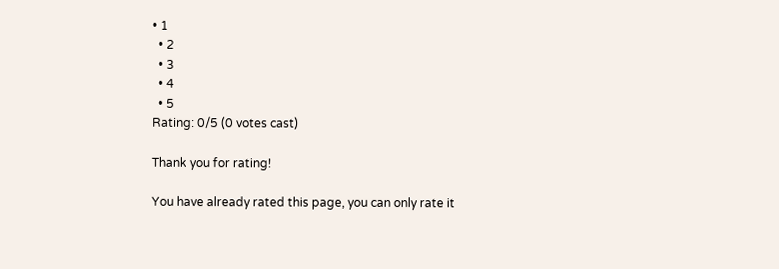• 1
  • 2
  • 3
  • 4
  • 5
Rating: 0/5 (0 votes cast)

Thank you for rating!

You have already rated this page, you can only rate it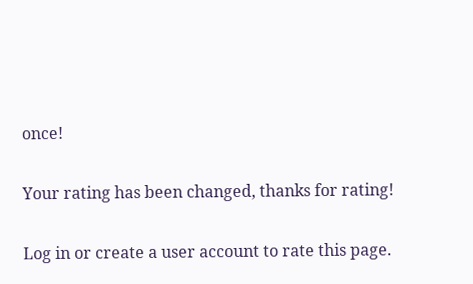once!

Your rating has been changed, thanks for rating!

Log in or create a user account to rate this page.